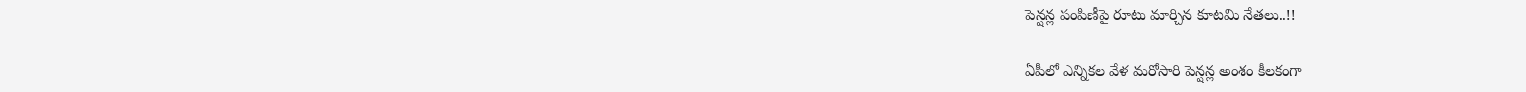పెన్షన్ల పంపిణీపై రూటు మార్చిన కూటమి నేతలు..!!

ఏపీలో ఎన్నికల వేళ మరోసారి పెన్షన్ల అంశం కీలకంగా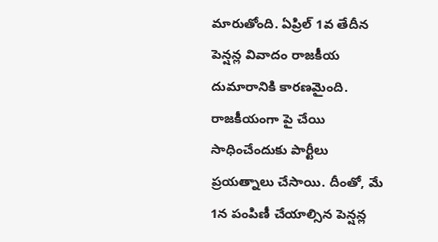మారుతోంది. ఏప్రిల్ 1వ తేదీన పెన్షన్ల వివాదం రాజకీయ దుమారానికి కారణమైంది. రాజకీయంగా పై చేయి సాధించేందుకు పార్టీలు ప్రయత్నాలు చేసాయి. దీంతో, మే 1న పంపిణీ చేయాల్సిన పెన్షన్ల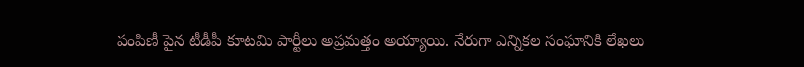పంపిణీ పైన టీడీపీ కూటమి పార్టీలు అప్రమత్తం అయ్యాయి. నేరుగా ఎన్నికల సంఘానికి లేఖలు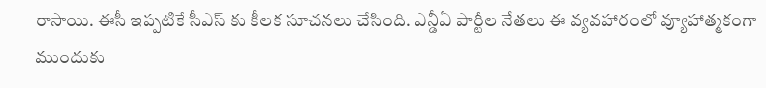రాసాయి. ఈసీ ఇప్పటికే సీఎస్ కు కీలక సూచనలు చేసింది. ఎన్డీఏ పార్టీల నేతలు ఈ వ్యవహారంలో వ్యూహాత్మకంగా ముందుకు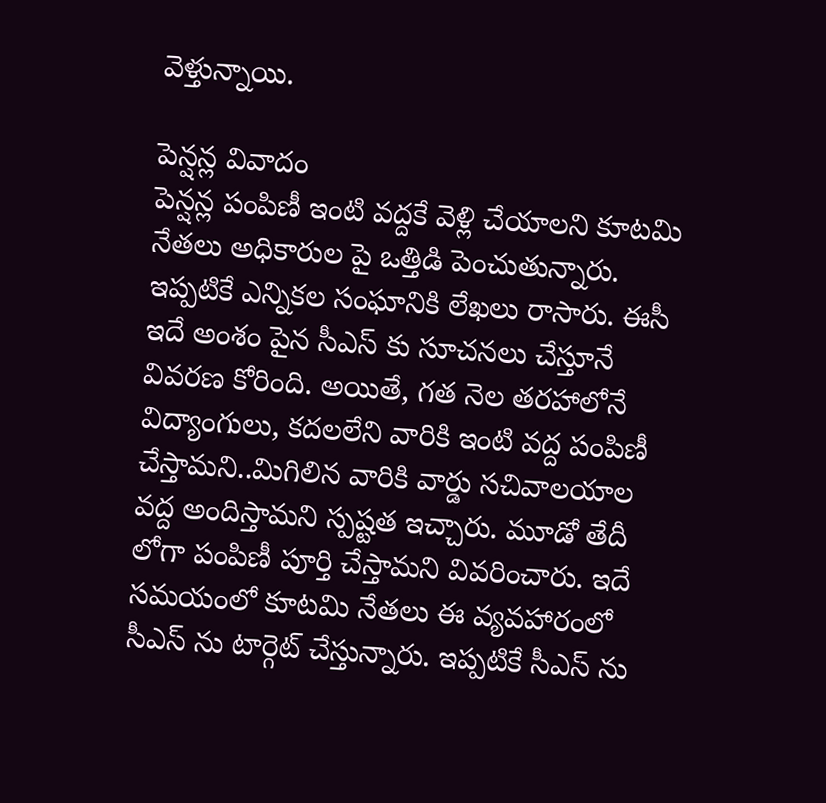వెళ్తున్నాయి.

పెన్షన్ల వివాదం
పెన్షన్ల పంపిణీ ఇంటి వద్దకే వెళ్లి చేయాలని కూటమి నేతలు అధికారుల పై ఒత్తిడి పెంచుతున్నారు. ఇప్పటికే ఎన్నికల సంఘానికి లేఖలు రాసారు. ఈసీ ఇదే అంశం పైన సీఎస్ కు సూచనలు చేస్తూనే వివరణ కోరింది. అయితే, గత నెల తరహాలోనే విద్యాంగులు, కదలలేని వారికి ఇంటి వద్ద పంపిణీ చేస్తామని..మిగిలిన వారికి వార్డు సచివాలయాల వద్ద అందిస్తామని స్పష్టత ఇచ్చారు. మూడో తేదీ లోగా పంపిణీ పూర్తి చేస్తామని వివరించారు. ఇదే సమయంలో కూటమి నేతలు ఈ వ్యవహారంలో సీఎస్ ను టార్గెట్ చేస్తున్నారు. ఇప్పటికే సీఎస్ ను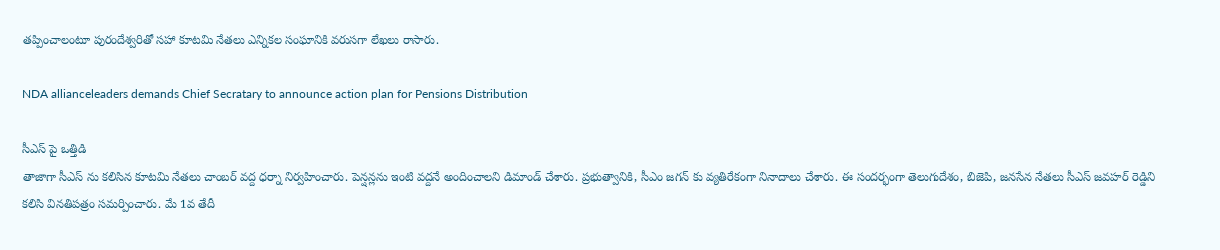తప్పించాలంటూ పురందేశ్వరితో సహా కూటమి నేతలు ఎన్నికల సంఘానికి వరుసగా లేఖలు రాసారు.

NDA allianceleaders demands Chief Secratary to announce action plan for Pensions Distribution

సీఎస్ పై ఒత్తిడి
తాజాగా సీఎస్ ను కలిసిన కూటమి నేతలు చాంబర్ వద్ద ధర్నా నిర్వహించారు. పెన్షన్లను ఇంటి వద్దనే అందించాలని డిమాండ్ చేశారు. ప్రభుత్వానికి, సీఎం జగన్ కు వ్యతిరేకంగా నినాదాలు చేశారు. ఈ సంద‌ర్భంగా తెలుగుదేశం, బిజెపి, జ‌న‌సేన నేత‌లు సీఎస్ జవహర్ రెడ్డిని కలిసి వినతిపత్రం సమర్పించారు. మే 1వ తేదీ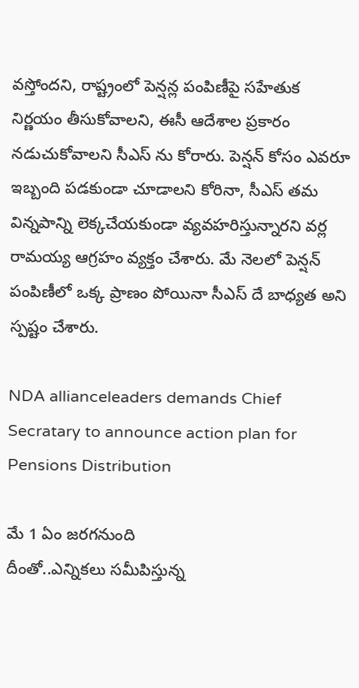వస్తోందని, రాష్ట్రంలో పెన్షన్ల పంపిణీపై సహేతుక నిర్ణయం తీసుకోవాలని, ఈసీ ఆదేశాల ప్రకారం నడుచుకోవాలని సీఎస్ ను కోరారు. పెన్షన్ కోసం ఎవరూ ఇబ్బంది పడకుండా చూడాలని కోరినా, సీఎస్ తమ విన్నపాన్ని లెక్కచేయకుండా వ్యవహరిస్తున్నారని వర్ల రామయ్య ఆగ్రహం వ్యక్తం చేశారు. మే నెలలో పెన్షన్ పంపిణీలో ఒక్క ప్రాణం పోయినా సీఎస్ దే బాధ్యత అని స్పష్టం చేశారు.

NDA allianceleaders demands Chief Secratary to announce action plan for Pensions Distribution

మే 1 ఏం జరగనుంది
దీంతో..ఎన్నికలు సమీపిస్తున్న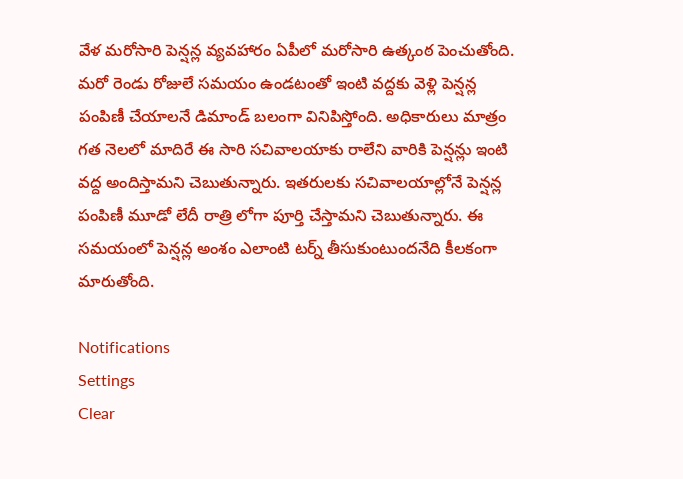వేళ మరోసారి పెన్షన్ల వ్యవహారం ఏపీలో మరోసారి ఉత్కంఠ పెంచుతోంది. మరో రెండు రోజులే సమయం ఉండటంతో ఇంటి వద్దకు వెళ్లి పెన్షన్ల పంపిణీ చేయాలనే డిమాండ్ బలంగా వినిపిస్తోంది. అధికారులు మాత్రం గత నెలలో మాదిరే ఈ సారి సచివాలయాకు రాలేని వారికి పెన్షన్లు ఇంటి వద్ద అందిస్తామని చెబుతున్నారు. ఇతరులకు సచివాలయాల్లోనే పెన్షన్ల పంపిణీ మూడో లేదీ రాత్రి లోగా పూర్తి చేస్తామని చెబుతున్నారు. ఈ సమయంలో పెన్షన్ల అంశం ఎలాంటి టర్న్ తీసుకుంటుందనేది కీలకంగా మారుతోంది.

Notifications
Settings
Clear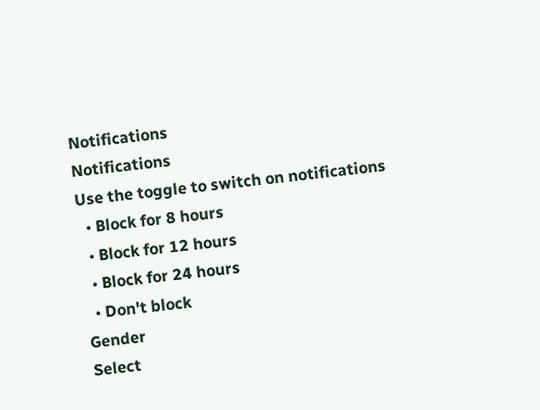Notifications
Notifications
Use the toggle to switch on notifications
  • Block for 8 hours
  • Block for 12 hours
  • Block for 24 hours
  • Don't block
Gender
Select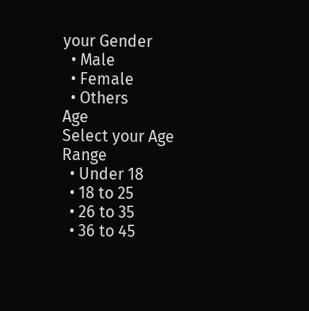your Gender
  • Male
  • Female
  • Others
Age
Select your Age Range
  • Under 18
  • 18 to 25
  • 26 to 35
  • 36 to 45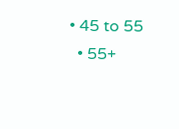• 45 to 55
  • 55+